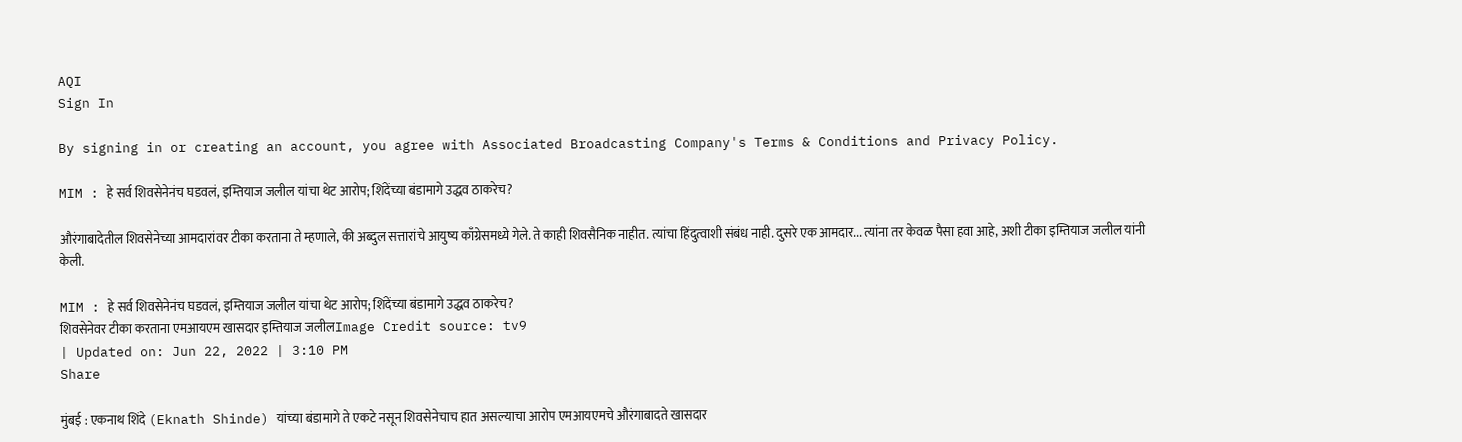AQI
Sign In

By signing in or creating an account, you agree with Associated Broadcasting Company's Terms & Conditions and Privacy Policy.

MIM : हे सर्व शिवसेनेनंच घडवलं, इम्तियाज जलील यांचा थेट आरोप; शिंदेंच्या बंडामागे उद्धव ठाकरेच?

औरंगाबादेतील शिवसेनेच्या आमदारांवर टीका करताना ते म्हणाले, की अब्दुल सत्तारांचे आयुष्य काँग्रेसमध्ये गेले. ते काही शिवसैनिक नाहीत. त्यांचा हिंदुत्वाशी संबंध नाही. दुसरे एक आमदार... त्यांना तर केवळ पैसा हवा आहे, अशी टीका इम्तियाज जलील यांनी केली.

MIM : हे सर्व शिवसेनेनंच घडवलं, इम्तियाज जलील यांचा थेट आरोप; शिंदेंच्या बंडामागे उद्धव ठाकरेच?
शिवसेनेवर टीका करताना एमआयएम खासदार इम्तियाज जलीलImage Credit source: tv9
| Updated on: Jun 22, 2022 | 3:10 PM
Share

मुंबई : एकनाथ शिंदे (Eknath Shinde) यांच्या बंडामागे ते एकटे नसून शिवसेनेचाच हात असल्याचा आरोप एमआयएमचे औरंगाबादते खासदार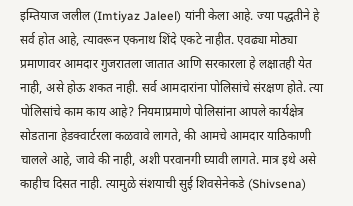इम्तियाज जलील (Imtiyaz Jaleel) यांनी केला आहे. ज्या पद्धतीने हे सर्व होत आहे, त्यावरून एकनाथ शिंदे एकटे नाहीत. एवढ्या मोठ्या प्रमाणावर आमदार गुजरातला जातात आणि सरकारला हे लक्षातही येत नाही, असे होऊ शकत नाही. सर्व आमदारांना पोलिसांचे संरक्षण होते. त्या पोलिसांचे काम काय आहे? नियमाप्रमाणे पोलिसांना आपले कार्यक्षेत्र सोडताना हेडक्वार्टरला कळवावे लागते, की आमचे आमदार याठिकाणी चालले आहे, जावे की नाही, अशी परवानगी घ्यावी लागते. मात्र इथे असे काहीच दिसत नाही. त्यामुळे संशयाची सुई शिवसेनेकडे (Shivsena)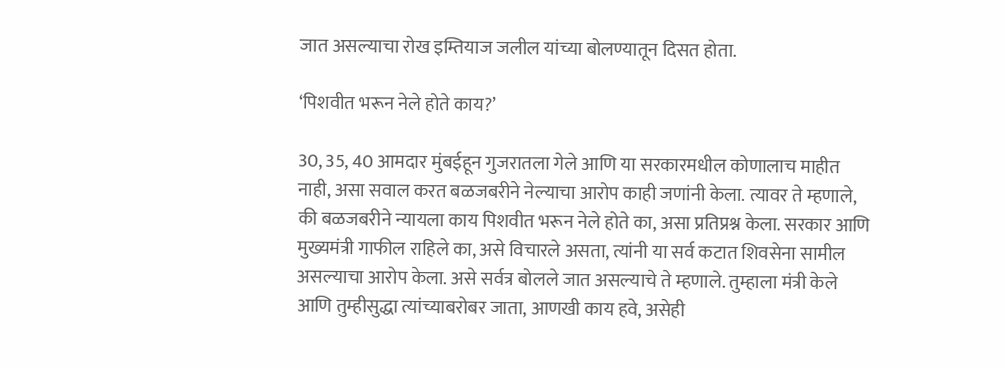जात असल्याचा रोख इम्तियाज जलील यांच्या बोलण्यातून दिसत होता.

‘पिशवीत भरून नेले होते काय?’

30, 35, 40 आमदार मुंबईहून गुजरातला गेले आणि या सरकारमधील कोणालाच माहीत नाही, असा सवाल करत बळजबरीने नेल्याचा आरोप काही जणांनी केला. त्यावर ते म्हणाले, की बळजबरीने न्यायला काय पिशवीत भरून नेले होते का, असा प्रतिप्रश्न केला. सरकार आणि मुख्यमंत्री गाफील राहिले का, असे विचारले असता, त्यांनी या सर्व कटात शिवसेना सामील असल्याचा आरोप केला. असे सर्वत्र बोलले जात असल्याचे ते म्हणाले. तुम्हाला मंत्री केले आणि तुम्हीसुद्धा त्यांच्याबरोबर जाता, आणखी काय हवे, असेही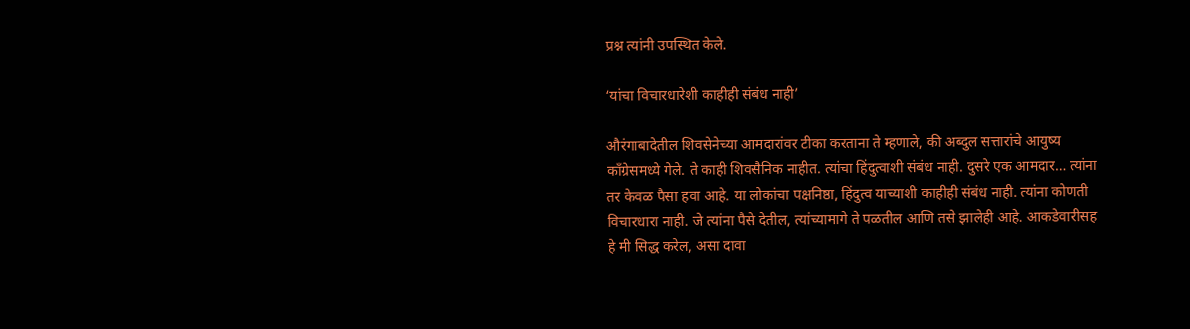प्रश्न त्यांनी उपस्थित केले.

‘यांचा विचारधारेशी काहीही संबंध नाही’

औरंगाबादेतील शिवसेनेच्या आमदारांवर टीका करताना ते म्हणाले, की अब्दुल सत्तारांचे आयुष्य काँग्रेसमध्ये गेले. ते काही शिवसैनिक नाहीत. त्यांचा हिंदुत्वाशी संबंध नाही. दुसरे एक आमदार… त्यांना तर केवळ पैसा हवा आहे. या लोकांचा पक्षनिष्ठा, हिंदुत्व याच्याशी काहीही संबंध नाही. त्यांना कोणती विचारधारा नाही. जे त्यांना पैसे देतील, त्यांच्यामागे ते पळतील आणि तसे झालेही आहे. आकडेवारीसह हे मी सिद्ध करेल, असा दावा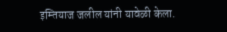इम्तियाज जलील यांनी यावेळी केला.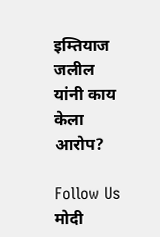इम्तियाज जलील यांनी काय केला आरोप?

Follow Us
मोदी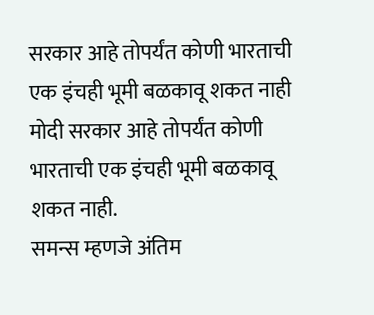सरकार आहे तोपर्यंत कोणी भारताची एक इंचही भूमी बळकावू शकत नाही
मोदी सरकार आहे तोपर्यंत कोणी भारताची एक इंचही भूमी बळकावू शकत नाही.
समन्स म्हणजे अंतिम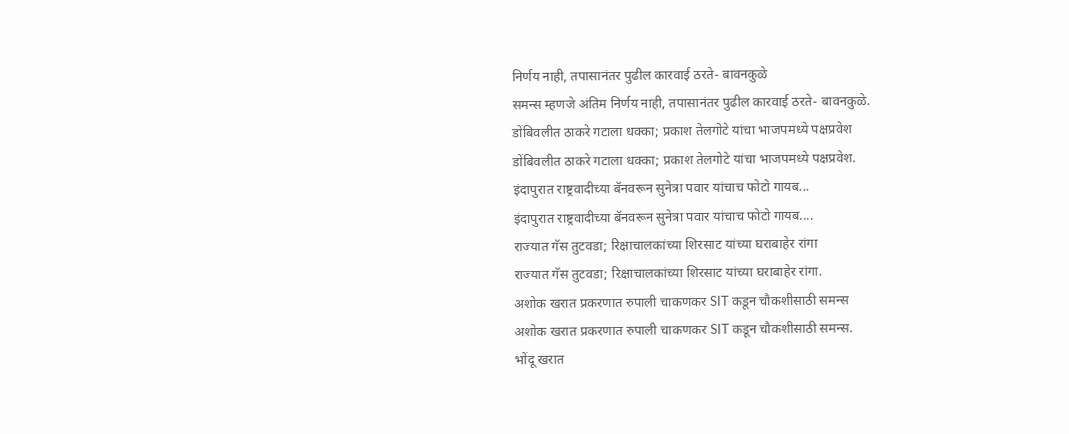निर्णय नाही, तपासानंतर पुढील कारवाई ठरते- बावनकुळे
समन्स म्हणजे अंतिम निर्णय नाही, तपासानंतर पुढील कारवाई ठरते- बावनकुळे.
डोंबिवलीत ठाकरे गटाला धक्का; प्रकाश तेलगोटे यांचा भाजपमध्ये पक्षप्रवेश
डोंबिवलीत ठाकरे गटाला धक्का; प्रकाश तेलगोटे यांचा भाजपमध्ये पक्षप्रवेश.
इंदापुरात राष्ट्रवादीच्या बॅनवरून सुनेत्रा पवार यांचाच फोटो गायब...
इंदापुरात राष्ट्रवादीच्या बॅनवरून सुनेत्रा पवार यांचाच फोटो गायब....
राज्यात गॅस तुटवडा; रिक्षाचालकांच्या शिरसाट यांच्या घराबाहेर रांगा
राज्यात गॅस तुटवडा; रिक्षाचालकांच्या शिरसाट यांच्या घराबाहेर रांगा.
अशोक खरात प्रकरणात रुपाली चाकणकर SIT कडून चौकशीसाठी समन्स
अशोक खरात प्रकरणात रुपाली चाकणकर SIT कडून चौकशीसाठी समन्स.
भोंदू खरात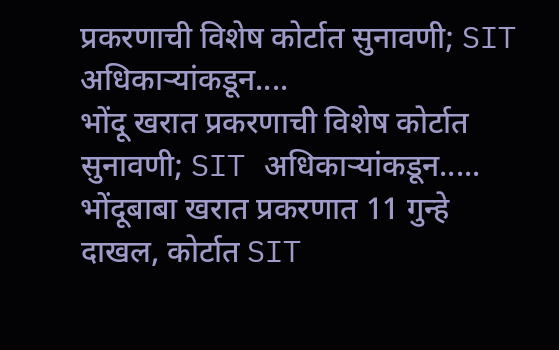प्रकरणाची विशेष कोर्टात सुनावणी; SIT अधिकाऱ्यांकडून....
भोंदू खरात प्रकरणाची विशेष कोर्टात सुनावणी; SIT अधिकाऱ्यांकडून.....
भोंदूबाबा खरात प्रकरणात 11 गुन्हे दाखल, कोर्टात SIT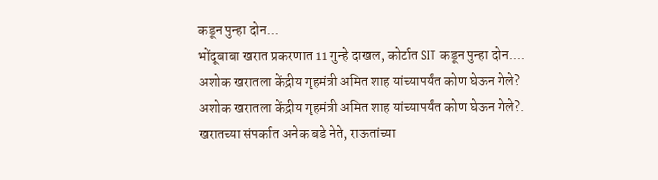कडून पुन्हा दोन...
भोंदूबाबा खरात प्रकरणात 11 गुन्हे दाखल, कोर्टात SIT कडून पुन्हा दोन....
अशोक खरातला केंद्रीय गृहमंत्री अमित शाह यांच्यापर्यंत कोण घेऊन गेले?
अशोक खरातला केंद्रीय गृहमंत्री अमित शाह यांच्यापर्यंत कोण घेऊन गेले?.
खरातच्या संपर्कात अनेक बडे नेते, राऊतांच्या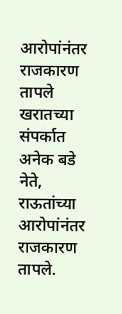आरोपांनंतर राजकारण तापले
खरातच्या संपर्कात अनेक बडे नेते, राऊतांच्या आरोपांनंतर राजकारण तापले.